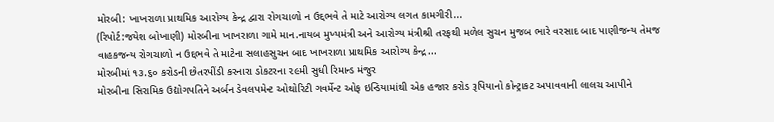મોરબી: ખાખરાળા પ્રાથમિક આરોગ્ય કેન્દ્ર દ્વારા રોગચાળો ન ઉદ્દભવે તે માટે આરોગ્ય લગત કામગીરી...
(રિપોર્ટ:જયેશ બોખાણી) મોરબીના ખાખરાળા ગામે માન.નાયબ મુખ્યમંત્રી અને આરોગ્ય મંત્રીશ્રી તરફથી મળેલ સુચન મુજબ ભારે વરસાદ બાદ પાણીજન્ય તેમજ વાહકજન્ય રોગચાળો ન ઉદ્દભવે તે માટેના સલાહસુચન બાદ ખાખરાળા પ્રાથમિક આરોગ્ય કેન્દ્ર...
મોરબીમાં ૧૩.૬૦ કરોડની છેતરપીંડી કરનારા ડોકટરના ૨૯મી સુધી રિમાન્ડ મંજુર
મોરબીના સિરામિક ઉદ્યોગપતિને અર્બન ડેવલપમેન્ટ ઓથોરિટી ગવર્મેન્ટ ઓફ ઇન્ડિયામાંથી એક હજાર કરોડ રૂપિયાનો કોન્ટ્રાકટ અપાવવાની લાલચ આપીને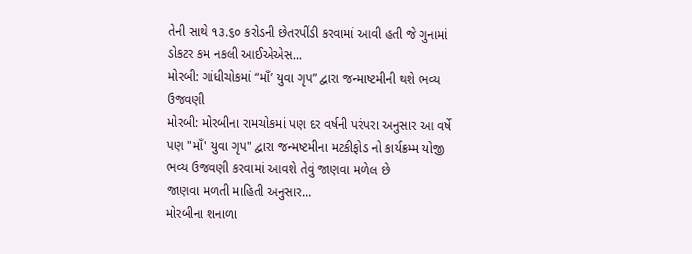તેની સાથે ૧૩.૬૦ કરોડની છેતરપીંડી કરવામાં આવી હતી જે ગુનામાં ડોકટર કમ નકલી આઈએએસ...
મોરબી: ગાંધીચોકમાં “માઁ’ યુવા ગૃપ” દ્વારા જન્માષ્ટમીની થશે ભવ્ય ઉજવણી
મોરબી: મોરબીના રામચોકમાં પણ દર વર્ષની પરંપરા અનુસાર આ વર્ષે પણ "માઁ' યુવા ગૃપ" દ્વારા જન્મષ્ટમીના મટકીફોડ નો કાર્યક્રમ્મ યોજી ભવ્ય ઉજવણી કરવામાં આવશે તેવું જાણવા મળેલ છે
જાણવા મળતી માહિતી અનુસાર...
મોરબીના શનાળા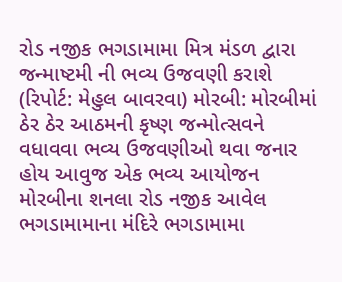રોડ નજીક ભગડામામા મિત્ર મંડળ દ્વારા જન્માષ્ટમી ની ભવ્ય ઉજવણી કરાશે
(રિપોર્ટ: મેહુલ બાવરવા) મોરબી: મોરબીમાં ઠેર ઠેર આઠમની કૃષ્ણ જન્મોત્સવને વધાવવા ભવ્ય ઉજવણીઓ થવા જનાર હોય આવુજ એક ભવ્ય આયોજન મોરબીના શનલા રોડ નજીક આવેલ ભગડામામાના મંદિરે ભગડામામા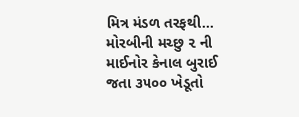મિત્ર મંડળ તરફથી...
મોરબીની મચ્છુ ૨ ની માઈનોર કેનાલ બુરાઈ જતા ૩૫૦૦ ખેડૂતો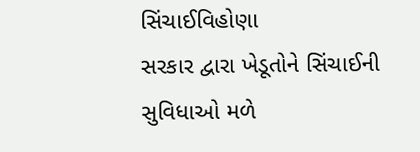સિંચાઈવિહોણા
સરકાર દ્વારા ખેડૂતોને સિંચાઈની સુવિધાઓ મળે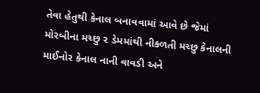તેવા હેતુથી કેનાલ બનાવવામાં આવે છે જેમાં મોરબીના મચ્છુ ૨ ડેમમાંથી નીકળતી મચ્છુ કેનાલની માઈનોર કેનાલ નાની વાવડી અને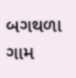બગથળા ગામ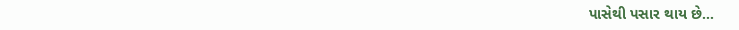પાસેથી પસાર થાય છે...